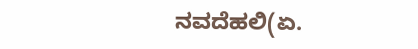ನವದೆಹಲಿ(ಏ.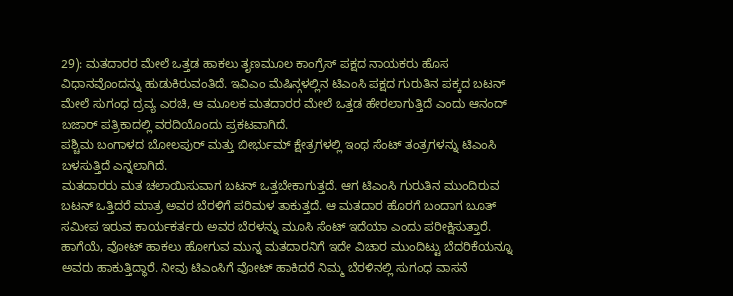29): ಮತದಾರರ ಮೇಲೆ ಒತ್ತಡ ಹಾಕಲು ತೃಣಮೂಲ ಕಾಂಗ್ರೆಸ್ ಪಕ್ಷದ ನಾಯಕರು ಹೊಸ ವಿಧಾನವೊಂದನ್ನು ಹುಡುಕಿರುವಂತಿದೆ. ಇವಿಎಂ ಮೆಷಿನ್ಗಳಲ್ಲಿನ ಟಿಎಂಸಿ ಪಕ್ಷದ ಗುರುತಿನ ಪಕ್ಕದ ಬಟನ್ ಮೇಲೆ ಸುಗಂಧ ದ್ರವ್ಯ ಎರಚಿ, ಆ ಮೂಲಕ ಮತದಾರರ ಮೇಲೆ ಒತ್ತಡ ಹೇರಲಾಗುತ್ತಿದೆ ಎಂದು ಆನಂದ್ ಬಜಾರ್ ಪತ್ರಿಕಾದಲ್ಲಿ ವರದಿಯೊಂದು ಪ್ರಕಟವಾಗಿದೆ.
ಪಶ್ಚಿಮ ಬಂಗಾಳದ ಬೋಲಪುರ್ ಮತ್ತು ಬೀರ್ಭುಮ್ ಕ್ಷೇತ್ರಗಳಲ್ಲಿ ಇಂಥ ಸೆಂಟ್ ತಂತ್ರಗಳನ್ನು ಟಿಎಂಸಿ ಬಳಸುತ್ತಿದೆ ಎನ್ನಲಾಗಿದೆ.
ಮತದಾರರು ಮತ ಚಲಾಯಿಸುವಾಗ ಬಟನ್ ಒತ್ತಬೇಕಾಗುತ್ತದೆ. ಆಗ ಟಿಎಂಸಿ ಗುರುತಿನ ಮುಂದಿರುವ ಬಟನ್ ಒತ್ತಿದರೆ ಮಾತ್ರ ಅವರ ಬೆರಳಿಗೆ ಪರಿಮಳ ತಾಕುತ್ತದೆ. ಆ ಮತದಾರ ಹೊರಗೆ ಬಂದಾಗ ಬೂತ್ ಸಮೀಪ ಇರುವ ಕಾರ್ಯಕರ್ತರು ಅವರ ಬೆರಳನ್ನು ಮೂಸಿ ಸೆಂಟ್ ಇದೆಯಾ ಎಂದು ಪರೀಕ್ಷಿಸುತ್ತಾರೆ.
ಹಾಗೆಯೆ, ವೋಟ್ ಹಾಕಲು ಹೋಗುವ ಮುನ್ನ ಮತದಾರನಿಗೆ ಇದೇ ವಿಚಾರ ಮುಂದಿಟ್ಟು ಬೆದರಿಕೆಯನ್ನೂ ಅವರು ಹಾಕುತ್ತಿದ್ಧಾರೆ. ನೀವು ಟಿಎಂಸಿಗೆ ವೋಟ್ ಹಾಕಿದರೆ ನಿಮ್ಮ ಬೆರಳಿನಲ್ಲಿ ಸುಗಂಧ ವಾಸನೆ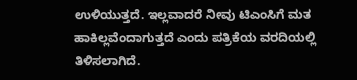ಉಳಿಯುತ್ತದೆ. ಇಲ್ಲವಾದರೆ ನೀವು ಟಿಎಂಸಿಗೆ ಮತ ಹಾಕಿಲ್ಲವೆಂದಾಗುತ್ತದೆ ಎಂದು ಪತ್ರಿಕೆಯ ವರದಿಯಲ್ಲಿ ತಿಳಿಸಲಾಗಿದೆ.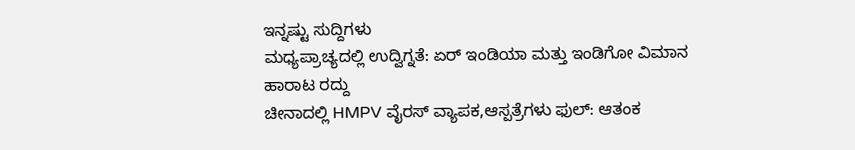ಇನ್ನಷ್ಟು ಸುದ್ದಿಗಳು
ಮಧ್ಯಪ್ರಾಚ್ಯದಲ್ಲಿ ಉದ್ವಿಗ್ನತೆ: ಏರ್ ಇಂಡಿಯಾ ಮತ್ತು ಇಂಡಿಗೋ ವಿಮಾನ ಹಾರಾಟ ರದ್ದು
ಚೀನಾದಲ್ಲಿ HMPV ವೈರಸ್ ವ್ಯಾಪಕ,ಆಸ್ಪತ್ರೆಗಳು ಫುಲ್: ಆತಂಕ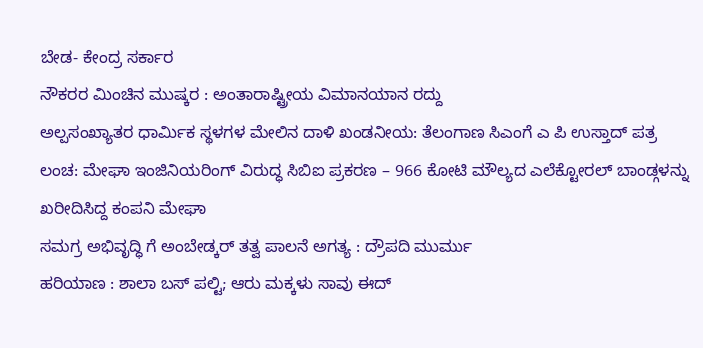ಬೇಡ- ಕೇಂದ್ರ ಸರ್ಕಾರ
ನೌಕರರ ಮಿಂಚಿನ ಮುಷ್ಕರ : ಅಂತಾರಾಷ್ಟ್ರೀಯ ವಿಮಾನಯಾನ ರದ್ದು
ಅಲ್ಪಸಂಖ್ಯಾತರ ಧಾರ್ಮಿಕ ಸ್ಥಳಗಳ ಮೇಲಿನ ದಾಳಿ ಖಂಡನೀಯ: ತೆಲಂಗಾಣ ಸಿಎಂಗೆ ಎ ಪಿ ಉಸ್ತಾದ್ ಪತ್ರ
ಲಂಚ: ಮೇಘಾ ಇಂಜಿನಿಯರಿಂಗ್ ವಿರುದ್ಧ ಸಿಬಿಐ ಪ್ರಕರಣ – 966 ಕೋಟಿ ಮೌಲ್ಯದ ಎಲೆಕ್ಟೋರಲ್ ಬಾಂಡ್ಗಳನ್ನು ಖರೀದಿಸಿದ್ದ ಕಂಪನಿ ಮೇಘಾ
ಸಮಗ್ರ ಅಭಿವೃದ್ಧಿ ಗೆ ಅಂಬೇಡ್ಕರ್ ತತ್ವ ಪಾಲನೆ ಅಗತ್ಯ : ದ್ರೌಪದಿ ಮುರ್ಮು
ಹರಿಯಾಣ : ಶಾಲಾ ಬಸ್ ಪಲ್ಟಿ; ಆರು ಮಕ್ಕಳು ಸಾವು ಈದ್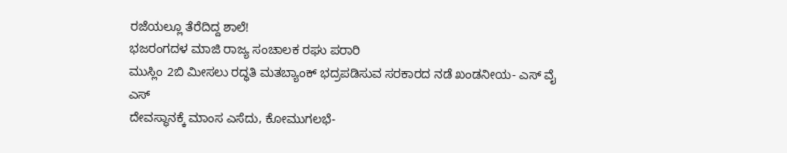ರಜೆಯಲ್ಲೂ ತೆರೆದಿದ್ದ ಶಾಲೆ!
ಭಜರಂಗದಳ ಮಾಜಿ ರಾಜ್ಯ ಸಂಚಾಲಕ ರಘು ಪರಾರಿ
ಮುಸ್ಲಿಂ 2ಬಿ ಮೀಸಲು ರದ್ಧತಿ ಮತಬ್ಯಾಂಕ್ ಭದ್ರಪಡಿಸುವ ಸರಕಾರದ ನಡೆ ಖಂಡನೀಯ- ಎಸ್ ವೈ ಎಸ್
ದೇವಸ್ಥಾನಕ್ಕೆ ಮಾಂಸ ಎಸೆದು, ಕೋಮುಗಲಭೆ-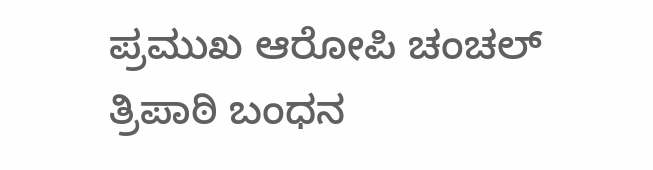ಪ್ರಮುಖ ಆರೋಪಿ ಚಂಚಲ್ ತ್ರಿಪಾಠಿ ಬಂಧನ